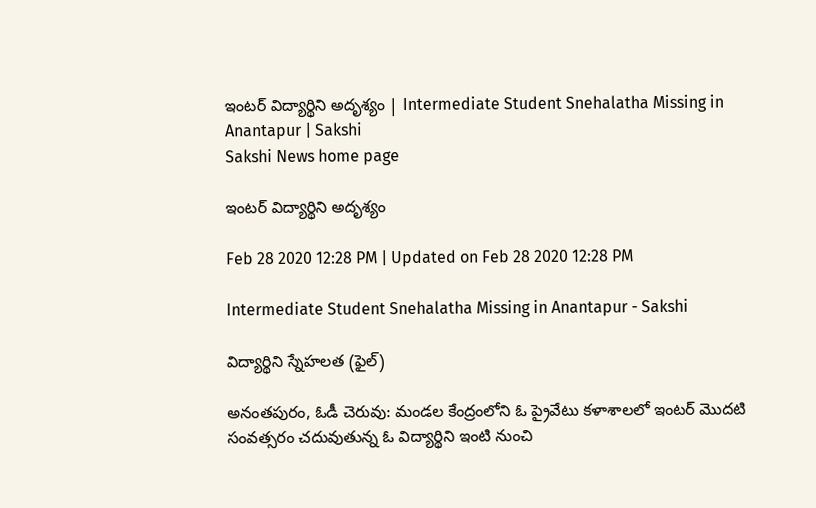ఇంటర్‌ విద్యార్థిని అదృశ్యం | Intermediate Student Snehalatha Missing in Anantapur | Sakshi
Sakshi News home page

ఇంటర్‌ విద్యార్థిని అదృశ్యం

Feb 28 2020 12:28 PM | Updated on Feb 28 2020 12:28 PM

Intermediate Student Snehalatha Missing in Anantapur - Sakshi

విద్యార్థిని స్నేహలత (ఫైల్‌)

అనంతపురం, ఓడీ చెరువు: మండల కేంద్రంలోని ఓ ప్రైవేటు కళాశాలలో ఇంటర్‌ మొదటి సంవత్సరం చదువుతున్న ఓ విద్యార్థిని ఇంటి నుంచి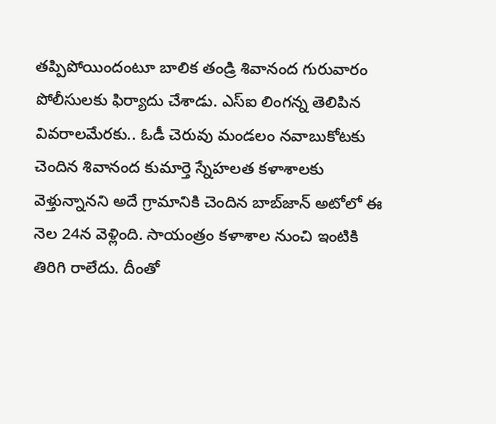తప్పిపోయిందంటూ బాలిక తండ్రి శివానంద గురువారం పోలీసులకు ఫిర్యాదు చేశాడు. ఎస్‌ఐ లింగన్న తెలిపిన వివరాలమేరకు.. ఓడీ చెరువు మండలం నవాబుకోటకు చెందిన శివానంద కుమార్తె స్నేహలత కళాశాలకు వెళ్తున్నానని అదే గ్రామానికి చెందిన బాబ్‌జాన్‌ అటోలో ఈ నెల 24న వెళ్లింది. సాయంత్రం కళాశాల నుంచి ఇంటికి తిరిగి రాలేదు. దీంతో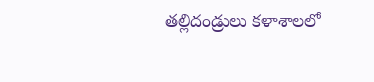తల్లిదండ్రులు కళాశాలలో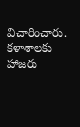విచారించారు. కళాశాలకు హాజరు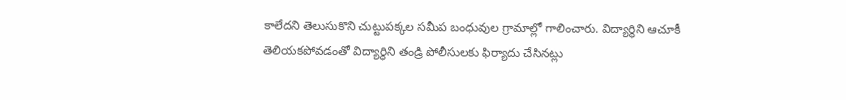కాలేదని తెలుసుకొని చుట్టుపక్కల సమీప బంధువుల గ్రామాల్లో గాలించారు. విద్యార్థిని ఆచూకీ తెలియకపోవడంతో విద్యార్థిని తండ్రి పోలీసులకు ఫిర్యాదు చేసినట్లు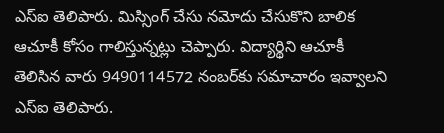ఎస్‌ఐ తెలిపారు. మిస్సింగ్‌ చేసు నమోదు చేసుకొని బాలిక ఆచూకీ కోసం గాలిస్తున్నట్లు చెప్పారు. విద్యార్థిని ఆచూకీ తెలిసిన వారు 9490114572 నంబర్‌కు సమాచారం ఇవ్వాలని ఎస్‌ఐ తెలిపారు.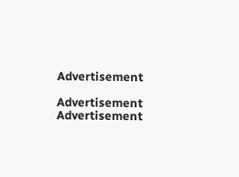Advertisement

Advertisement
Advertisement